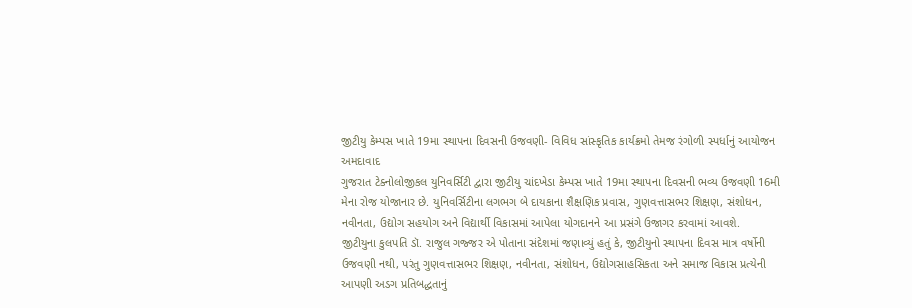જીટીયુ કેમ્પસ ખાતે 19મા સ્થાપના દિવસની ઉજવણી- વિવિધ સાંસ્કૃતિક કાર્યક્રમો તેમજ રંગોળી સ્પર્ધાનું આયોજન
અમદાવાદ
ગુજરાત ટેક્નોલોજીકલ યુનિવર્સિટી દ્વારા જીટીયુ ચાંદખેડા કેમ્પસ ખાતે 19મા સ્થાપના દિવસની ભવ્ય ઉજવણી 16મી મેના રોજ યોજાનાર છે. યુનિવર્સિટીના લગભગ બે દાયકાના શૈક્ષણિક પ્રવાસ, ગુણવત્તાસભર શિક્ષણ, સંશોધન, નવીનતા, ઉદ્યોગ સહયોગ અને વિદ્યાર્થી વિકાસમાં આપેલા યોગદાનને આ પ્રસંગે ઉજાગર કરવામાં આવશે.
જીટીયુના કુલપતિ ડૉ. રાજુલ ગજ્જર એ પોતાના સંદેશમાં જણાવ્યું હતું કે, જીટીયુનો સ્થાપના દિવસ માત્ર વર્ષોની ઉજવણી નથી, પરંતુ ગુણવત્તાસભર શિક્ષણ, નવીનતા, સંશોધન, ઉદ્યોગસાહસિકતા અને સમાજ વિકાસ પ્રત્યેની આપણી અડગ પ્રતિબદ્ધતાનું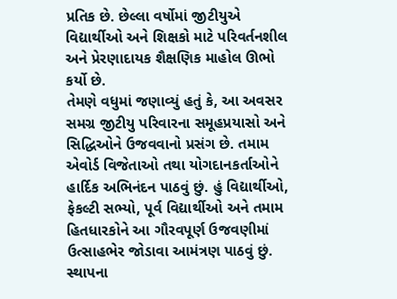પ્રતિક છે. છેલ્લા વર્ષોમાં જીટીયુએ વિદ્યાર્થીઓ અને શિક્ષકો માટે પરિવર્તનશીલ અને પ્રેરણાદાયક શૈક્ષણિક માહોલ ઊભો કર્યો છે.
તેમણે વધુમાં જણાવ્યું હતું કે, આ અવસર સમગ્ર જીટીયુ પરિવારના સમૂહપ્રયાસો અને સિદ્ધિઓને ઉજવવાનો પ્રસંગ છે. તમામ એવોર્ડ વિજેતાઓ તથા યોગદાનકર્તાઓને હાર્દિક અભિનંદન પાઠવું છું. હું વિદ્યાર્થીઓ, ફેકલ્ટી સભ્યો, પૂર્વ વિદ્યાર્થીઓ અને તમામ હિતધારકોને આ ગૌરવપૂર્ણ ઉજવણીમાં ઉત્સાહભેર જોડાવા આમંત્રણ પાઠવું છું.
સ્થાપના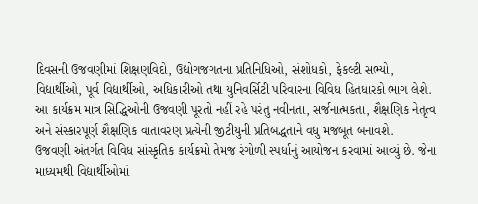દિવસની ઉજવણીમાં શિક્ષણવિદો, ઉદ્યોગજગતના પ્રતિનિધિઓ, સંશોધકો, ફેકલ્ટી સભ્યો, વિદ્યાર્થીઓ, પૂર્વ વિદ્યાર્થીઓ, અધિકારીઓ તથા યુનિવર્સિટી પરિવારના વિવિધ હિતધારકો ભાગ લેશે. આ કાર્યક્રમ માત્ર સિદ્ધિઓની ઉજવણી પૂરતો નહીં રહે પરંતુ નવીનતા, સર્જનાત્મકતા, શૈક્ષણિક નેતૃત્વ અને સંસ્કારપૂર્ણ શૈક્ષણિક વાતાવરણ પ્રત્યેની જીટીયુની પ્રતિબદ્ધતાને વધુ મજબૂત બનાવશે.
ઉજવણી અંતર્ગત વિવિધ સાંસ્કૃતિક કાર્યક્રમો તેમજ રંગોળી સ્પર્ધાનું આયોજન કરવામાં આવ્યું છે. જેના માધ્યમથી વિદ્યાર્થીઓમાં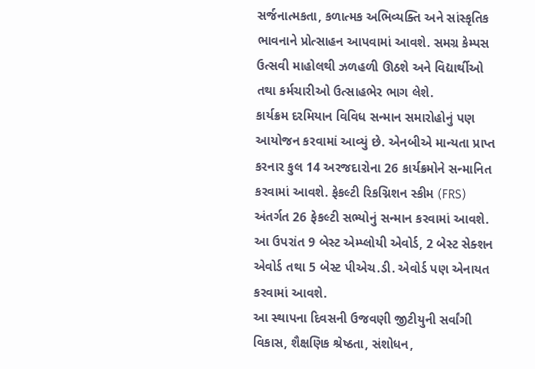સર્જનાત્મકતા, કળાત્મક અભિવ્યક્તિ અને સાંસ્કૃતિક ભાવનાને પ્રોત્સાહન આપવામાં આવશે. સમગ્ર કેમ્પસ ઉત્સવી માહોલથી ઝળહળી ઊઠશે અને વિદ્યાર્થીઓ તથા કર્મચારીઓ ઉત્સાહભેર ભાગ લેશે.
કાર્યક્રમ દરમિયાન વિવિધ સન્માન સમારોહોનું પણ આયોજન કરવામાં આવ્યું છે. એનબીએ માન્યતા પ્રાપ્ત કરનાર કુલ 14 અરજદારોના 26 કાર્યક્રમોને સન્માનિત કરવામાં આવશે. ફેકલ્ટી રિકગ્નિશન સ્કીમ (FRS) અંતર્ગત 26 ફેકલ્ટી સભ્યોનું સન્માન કરવામાં આવશે. આ ઉપરાંત 9 બેસ્ટ એમ્પ્લોયી એવોર્ડ, 2 બેસ્ટ સેક્શન એવોર્ડ તથા 5 બેસ્ટ પીએચ.ડી. એવોર્ડ પણ એનાયત કરવામાં આવશે.
આ સ્થાપના દિવસની ઉજવણી જીટીયુની સર્વાંગી વિકાસ, શૈક્ષણિક શ્રેષ્ઠતા, સંશોધન,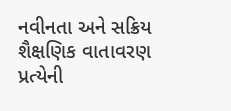નવીનતા અને સક્રિય શૈક્ષણિક વાતાવરણ પ્રત્યેની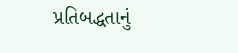પ્રતિબદ્ધતાનું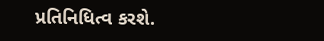પ્રતિનિધિત્વ કરશે.